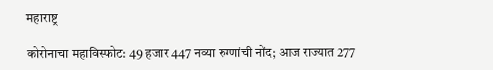महाराष्ट्र

कोरोनाचा महाविस्फोट: 49 हजार 447 नव्या रुग्णांची नोंद; आज राज्यात 277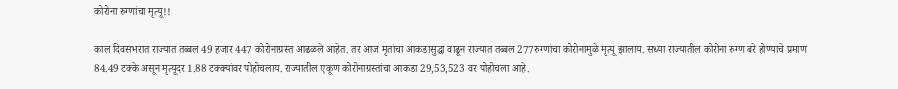कोरोना रुग्णांचा मृत्यू!!

काल दिवसभरात राज्यात तब्बल 49 हजार 447 कोरोनाग्रस्त आढळले आहेत. तर आज मृतांचा आकडासुद्धा वाढून राज्यात तब्बल 277रुग्णांचा कोरोनामुळे मृत्यू झालाय. सध्या राज्यातील कोरोना रुग्ण बरे होण्याचे प्रमाण 84.49 टक्के असून मृत्यूदर 1.88 टक्क्यांवर पोहोचलाय. राज्यातील एकूण कोरोनाग्रस्तांचा आकडा 29,53,523 वर पोहोचला आहे.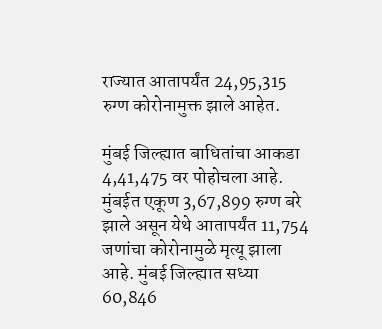राज्यात आतापर्यंत 24,95,315 रुग्ण कोरोनामुक्त झाले आहेत.

मुंबई जिल्ह्यात बाधितांचा आकडा 4,41,475 वर पोहोचला आहे. मुंबईत एकूण 3,67,899 रुग्ण बरे झाले असून येथे आतापर्यंत 11,754 जणांचा कोरोनामुळे मृत्यू झाला आहे. मुंबई जिल्ह्यात सध्या 60,846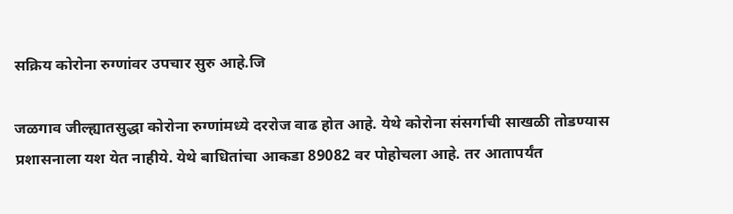सक्रिय कोरोना रुग्णांवर उपचार सुरु आहे.जि

जळगाव जील्ह्यातसुद्धा कोरोना रुग्णांमध्ये दररोज वाढ होत आहे. येथे कोरोना संसर्गाची साखळी तोडण्यास प्रशासनाला यश येत नाहीये. येथे बाधितांचा आकडा 89082 वर पोहोचला आहे. तर आतापर्यंत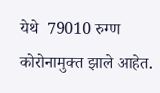येथे  79010 रुग्ण कोरोनामुक्त झाले आहेत.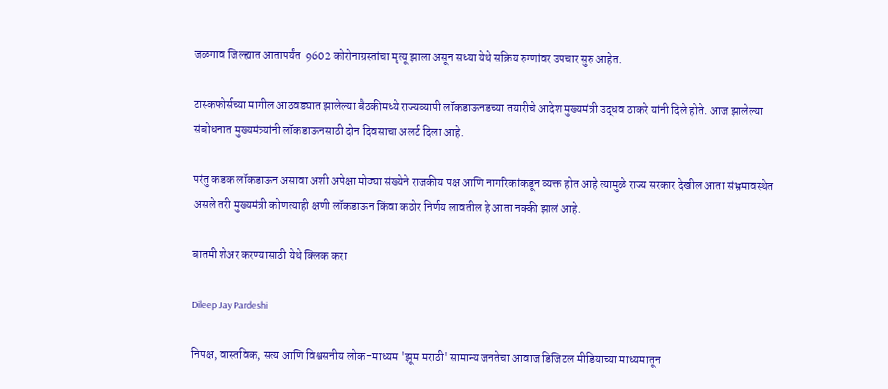जळगाव जिल्ह्यात आतापर्यंत  9602 कोरोनाग्रस्तांचा मृत्यू झाला असून सध्या येथे सक्रिय रुग्णांवर उपचार सुरु आहेत.

टास्कफोर्सच्या मागील आठवड्यात झालेल्या बैठकीमध्ये राज्यव्यापी लॉकडाऊनडच्या तयारीचे आदेश मुख्यमंत्री उद्धव ठाकरे यांनी दिले होते. आज झालेल्या संबोधनात मुख्यमंत्र्यांनी लॉकडाऊनसाठी दोन दिवसाचा अलर्ट दिला आहे.

परंतु कडक लॉकडाऊन असावा अशी अपेक्षा मोठ्या संख्येने राजकीय पक्ष आणि नागरिकांकडून व्यक्त होत आहे त्यामुळे राज्य सरकार देखील आता संभ्रमावस्थेत असले तरी मुख्यमंत्री कोणत्याही क्षणी लॉकडाऊन किंवा कठोर निर्णय लावतील हे आता नक्की झालं आहे.

बातमी शेअर करण्यासाठी येथे क्लिक करा

Dileep Jay Pardeshi

निपक्ष, वास्तविक, सत्य आणि विश्वसनीय लोक-माध्यम 'झूम मराठी' सामान्य जनतेचा आवाज डिजिटल मीडियाच्या माध्यमातून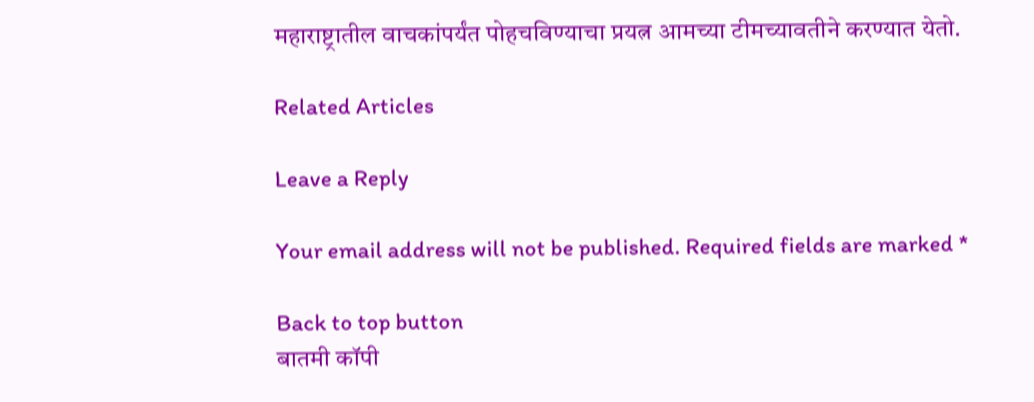महाराष्ट्रातील वाचकांपर्यंत पोहचविण्याचा प्रयत्न आमच्या टीमच्यावतीने करण्यात येतो.

Related Articles

Leave a Reply

Your email address will not be published. Required fields are marked *

Back to top button
बातमी कॉपी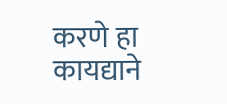करणे हा कायद्याने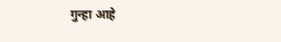गुन्हा आहे